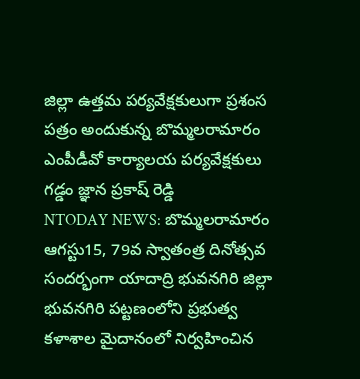జిల్లా ఉత్తమ పర్యవేక్షకులుగా ప్రశంస పత్రం అందుకున్న బొమ్మలరామారం ఎంపీడీవో కార్యాలయ పర్యవేక్షకులు గడ్డం జ్ఞాన ప్రకాష్ రెడ్డి
NTODAY NEWS: బొమ్మలరామారం
ఆగస్టు15, 79వ స్వాతంత్ర దినోత్సవ సందర్భంగా యాదాద్రి భువనగిరి జిల్లా భువనగిరి పట్టణంలోని ప్రభుత్వ కళాశాల మైదానంలో నిర్వహించిన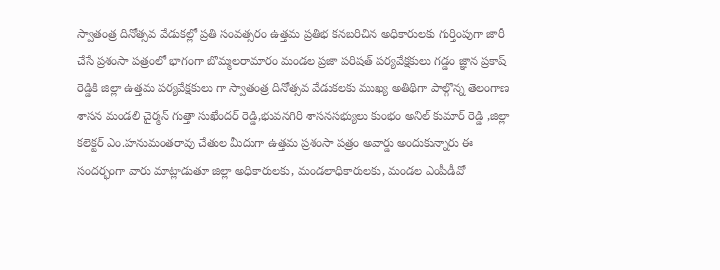స్వాతంత్ర దినోత్సవ వేడుకల్లో ప్రతి సంవత్సరం ఉత్తమ ప్రతిభ కనబరిచిన అధికారులకు గుర్తింపుగా జారీ చేసే ప్రశంసా పత్రంలో భాగంగా బొమ్మలరామారం మండల ప్రజా పరిషత్ పర్యవేక్షకులు గడ్డం జ్ఞాన ప్రకాష్ రెడ్డికి జిల్లా ఉత్తమ పర్యవేక్షకులు గా స్వాతంత్ర దినోత్సవ వేడుకలకు ముఖ్య అతిథిగా పాల్గొన్న తెలంగాణ శాసన మండలి చైర్మన్ గుత్తా సుఖేందర్ రెడ్డి,భువనగిరి శాసనసభ్యులు కుంభం అనిల్ కుమార్ రెడ్డి ,జిల్లా కలెక్టర్ ఎం.హనుమంతరావు చేతుల మీదుగా ఉత్తమ ప్రశంసా పత్రం అవార్డు అందుకున్నారు ఈ సందర్భంగా వారు మాట్లాడుతూ జిల్లా అధికారులకు, మండలాధికారులకు, మండల ఎంపీడీవో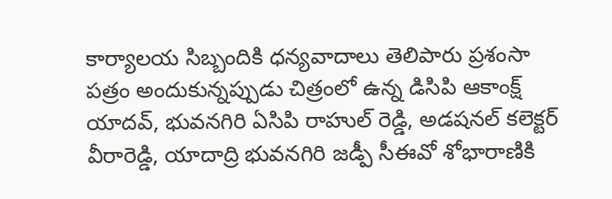కార్యాలయ సిబ్బందికి ధన్యవాదాలు తెలిపారు ప్రశంసా పత్రం అందుకున్నప్పుడు చిత్రంలో ఉన్న డిసిపి ఆకాంక్ష్ యాదవ్, భువనగిరి ఏసిపి రాహుల్ రెడ్డి, అడషనల్ కలెక్టర్ వీరారెడ్డి, యాదాద్రి భువనగిరి జడ్పీ సీఈవో శోభారాణికి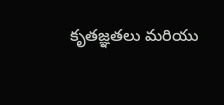కృతజ్ఞతలు మరియు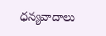ధన్యవాదాలు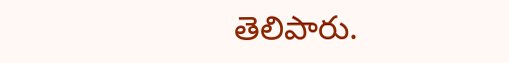తెలిపారు.